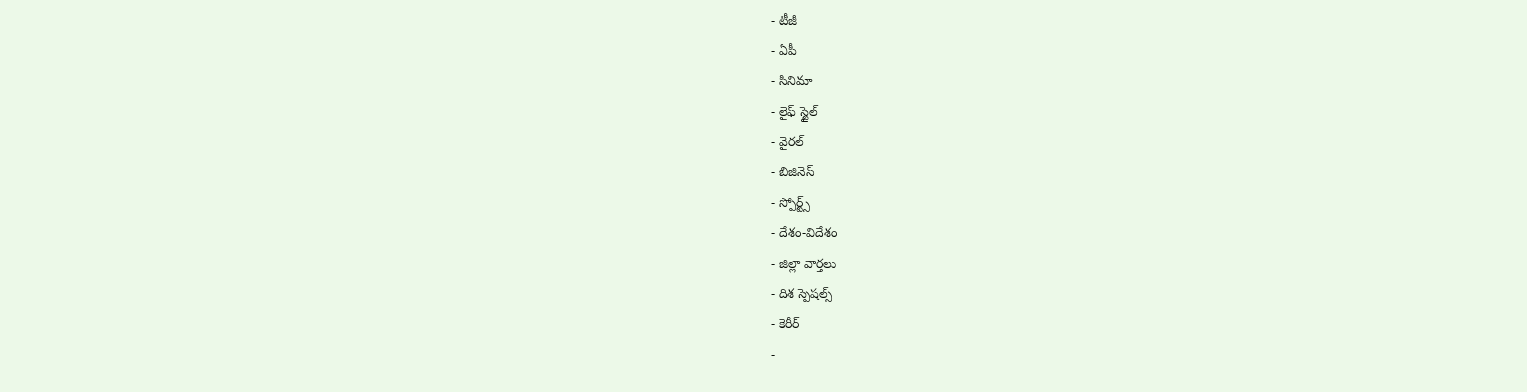- టీజీ
- ఏపీ
- సినిమా
- లైఫ్ స్టైల్
- వైరల్
- బిజినెస్
- స్పోర్ట్స్
- దేశం-విదేశం
- జిల్లా వార్తలు
- దిశ స్పెషల్స్
- కెరీర్
-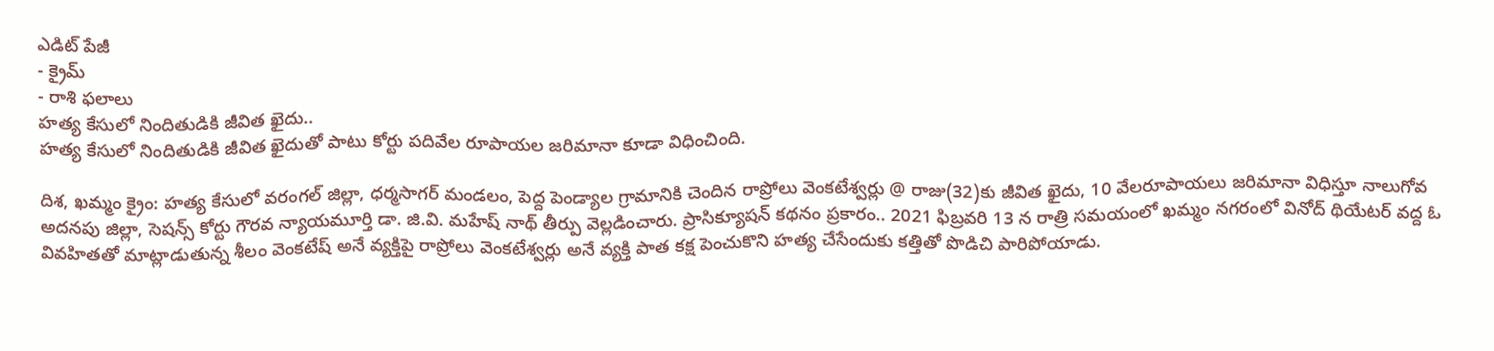ఎడిట్ పేజీ
- క్రైమ్
- రాశి ఫలాలు
హత్య కేసులో నిందితుడికి జీవిత ఖైదు..
హత్య కేసులో నిందితుడికి జీవిత ఖైదుతో పాటు కోర్టు పదివేల రూపాయల జరిమానా కూడా విధించింది.

దిశ, ఖమ్మం క్రైం: హత్య కేసులో వరంగల్ జిల్లా, ధర్మసాగర్ మండలం, పెద్ద పెండ్యాల గ్రామానికి చెందిన రాప్రోలు వెంకటేశ్వర్లు @ రాజు(32)కు జీవిత ఖైదు, 10 వేలరూపాయలు జరిమానా విధిస్తూ నాలుగోవ అదనపు జిల్లా, సెషన్స్ కోర్టు గౌరవ న్యాయమూర్తి డా. జి.వి. మహేష్ నాథ్ తీర్పు వెల్లడించారు. ప్రాసిక్యూషన్ కథనం ప్రకారం.. 2021 ఫిబ్రవరి 13 న రాత్రి సమయంలో ఖమ్మం నగరంలో వినోద్ థియేటర్ వద్ద ఓ వివహితతో మాట్లాడుతున్న శీలం వెంకటేష్ అనే వ్యక్తిపై రాప్రోలు వెంకటేశ్వర్లు అనే వ్యక్తి పాత కక్ష పెంచుకొని హత్య చేసేందుకు కత్తితో పొడిచి పారిపోయాడు.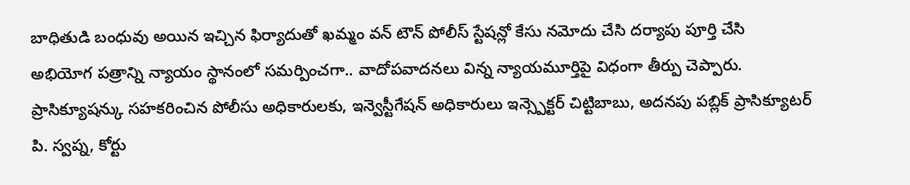బాధితుడి బంధువు అయిన ఇచ్చిన ఫిర్యాదుతో ఖమ్మం వన్ టౌన్ పోలీస్ స్టేషన్లో కేసు నమోదు చేసి దర్యాపు పూర్తి చేసి అభియోగ పత్రాన్ని న్యాయం స్థానంలో సమర్పించగా.. వాదోపవాదనలు విన్న న్యాయమూర్తిపై విధంగా తీర్పు చెప్పారు. ప్రాసిక్యూషన్కు సహకరించిన పోలీసు అధికారులకు, ఇన్వెస్టీగేషన్ అధికారులు ఇన్స్పెక్టర్ చిట్టిబాబు, అదనపు పబ్లిక్ ప్రాసిక్యూటర్ పి. స్వప్న, కోర్టు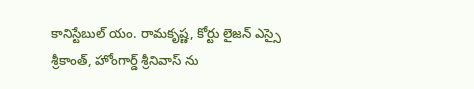కానిస్టేబుల్ యం. రామకృష్ణ, కోర్టు లైజన్ ఎస్సై శ్రీకాంత్, హోంగార్డ్ శ్రీనివాస్ ను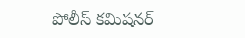పోలీస్ కమిషనర్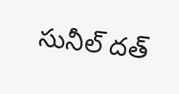సునీల్ దత్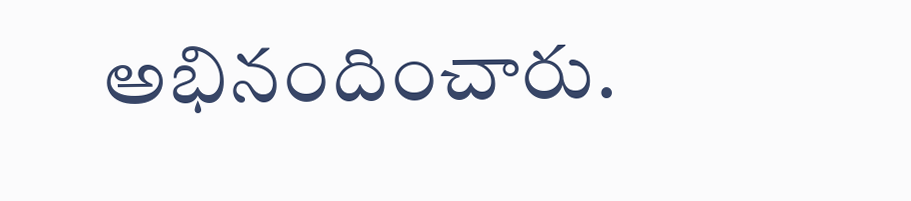అభినందించారు.